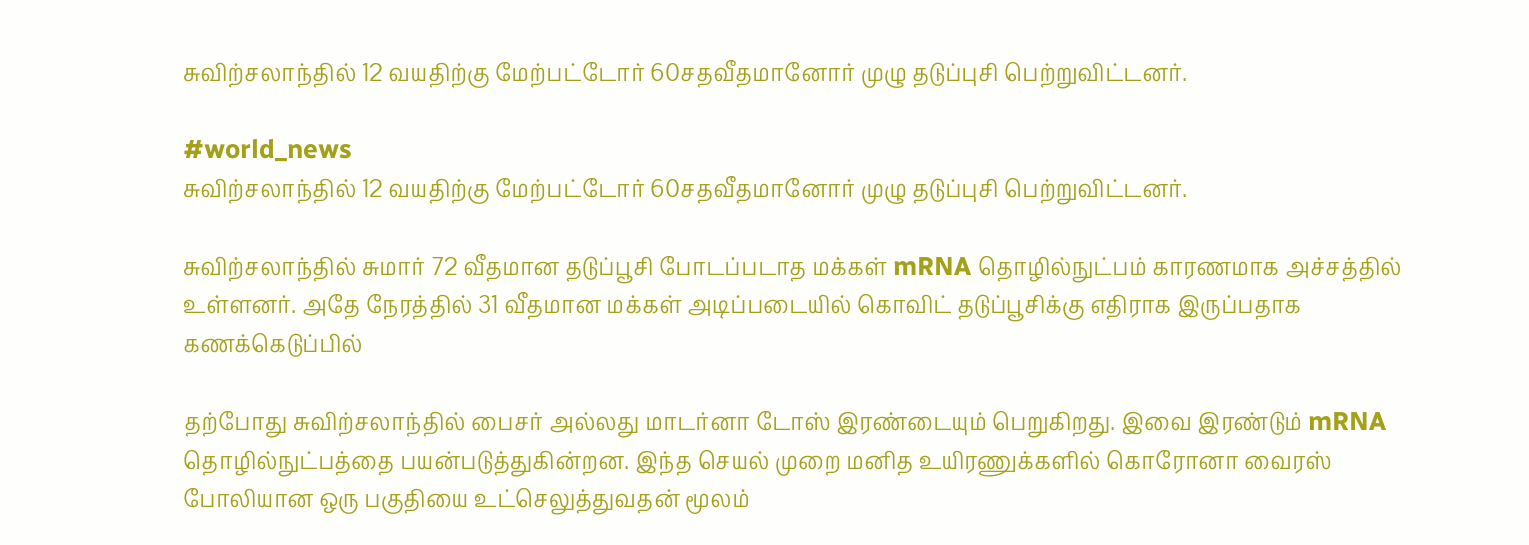சுவிற்சலாந்தில் 12 வயதிற்கு மேற்பட்டோர் 60சதவீதமானோர் முழு தடுப்புசி பெற்றுவிட்டனர்.

#world_news
சுவிற்சலாந்தில் 12 வயதிற்கு மேற்பட்டோர் 60சதவீதமானோர் முழு தடுப்புசி பெற்றுவிட்டனர்.

சுவிற்சலாந்தில் சுமார் 72 வீதமான தடுப்பூசி போடப்படாத மக்கள் mRNA தொழில்நுட்பம் காரணமாக அச்சத்தில் உள்ளனர். அதே நேரத்தில் 31 வீதமான மக்கள் அடிப்படையில் கொவிட் தடுப்பூசிக்கு எதிராக இருப்பதாக கணக்கெடுப்பில்

தற்போது சுவிற்சலாந்தில் பைசர் அல்லது மாடர்னா டோஸ் இரண்டையும் பெறுகிறது. இவை இரண்டும் mRNA தொழில்நுட்பத்தை பயன்படுத்துகின்றன. இந்த செயல் முறை மனித உயிரணுக்களில் கொரோனா வைரஸ் போலியான ஒரு பகுதியை உட்செலுத்துவதன் மூலம்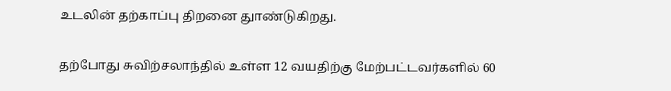உடலின் தற்காப்பு திறனை துாண்டுகிறது.

தற்போது சுவிற்சலாந்தில் உள்ள 12 வயதிற்கு மேற்பட்டவர்களில் 60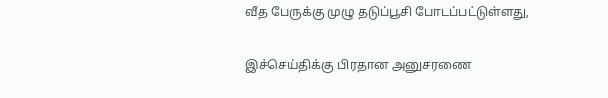வீத பேருக்கு முழு தடுப்பூசி போடப்பட்டுள்ளது,

இச்செய்திக்கு பிரதான அனுசரணை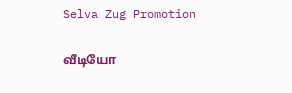Selva Zug Promotion

வீடியோ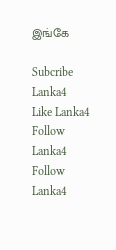இங்கே

Subcribe Lanka4
Like Lanka4
Follow Lanka4
Follow Lanka4